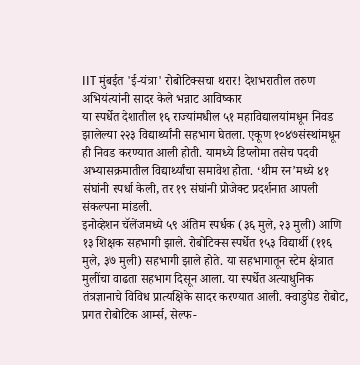IIT मुंबईत 'ई-यंत्रा' रोबोटिक्सचा थरार! देशभरातील तरुण अभियंत्यांनी सादर केले भन्नाट आविष्कार
या स्पर्धेत देशातील १६ राज्यांमधील ५१ महाविद्यालयांमधून निवड झालेल्या २२३ विद्यार्थ्यांनी सहभाग घेतला. एकूण १०४७संस्थांमधून ही निवड करण्यात आली होती. यामध्ये डिप्लोमा तसेच पदवी अभ्यासक्रमातील विद्यार्थ्यांचा समावेश होता. ‘थीम रन’मध्ये ४१ संघांनी स्पर्धा केली, तर १९ संघांनी प्रोजेक्ट प्रदर्शनात आपली संकल्पना मांडली.
इनोव्हेशन चॅलेंजमध्ये ५९ अंतिम स्पर्धक (३६ मुले, २३ मुली) आणि १३ शिक्षक सहभागी झाले. रोबोटिक्स स्पर्धेत १५३ विद्यार्थी (११६ मुले, ३७ मुली) सहभागी झाले होते. या सहभागातून स्टेम क्षेत्रात मुलींचा वाढता सहभाग दिसून आला. या स्पर्धेत अत्याधुनिक तंत्रज्ञानाचे विविध प्रात्यक्षिके सादर करण्यात आली. क्वाडुपेड रोबोट, प्रगत रोबोटिक आर्म्स, सेल्फ-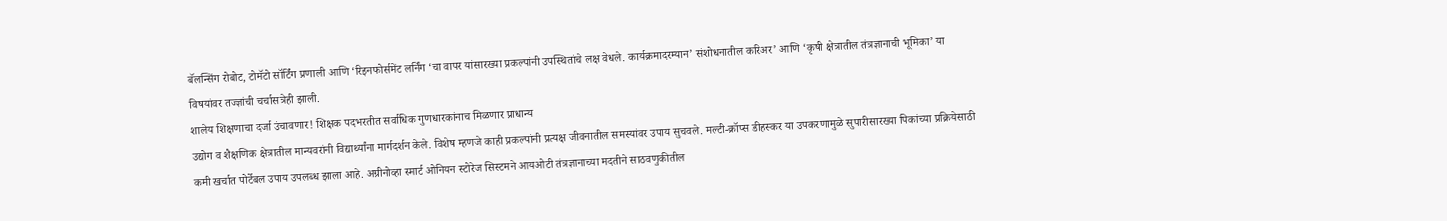बॅलन्सिंग रोबोट, टोमॅटो सॉर्टिंग प्रणाली आणि ‘रिइनफोर्समेंट लर्निंग ‘चा वापर यांसारख्या प्रकल्पांनी उपस्थितांचे लक्ष वेधले. कार्यक्रमादरम्यान’ संशोधनातील करिअर’ आणि ‘कृषी क्षेत्रातील तंत्रज्ञानाची भूमिका’ या विषयांवर तज्ज्ञांची चर्चासत्रेही झाली.
शालेय शिक्षणाचा दर्जा उंचावणार! शिक्षक पदभरतीत सर्वाधिक गुणधारकांनाच मिळणार प्राधान्य
उद्योग व शैक्षणिक क्षेत्रातील मान्यवरांनी विद्यार्थ्यांना मार्गदर्शन केले. विशेष म्हणजे काही प्रकल्पांनी प्रत्यक्ष जीवनातील समस्यांवर उपाय सुचवले. मल्टी-क्रॉप्स डीहस्कर या उपकरणामुळे सुपारीसारख्या पिकांच्या प्रक्रियेसाठी कमी खर्चात पोर्टेबल उपाय उपलब्ध झाला आहे. अग्रीनोव्हा स्मार्ट ओनियन स्टोरेज सिस्टमने आयओटी तंत्रज्ञानाच्या मदतीने साठवणुकीतील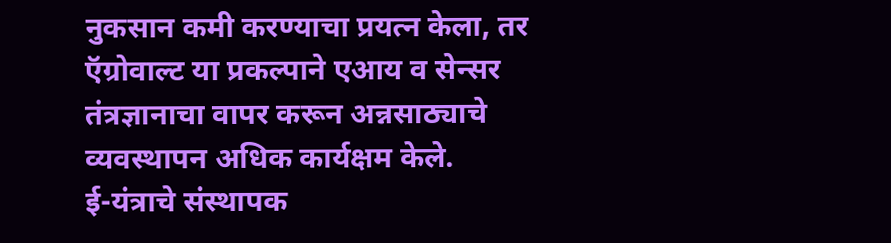नुकसान कमी करण्याचा प्रयत्न केला, तर ऍग्रोवाल्ट या प्रकल्पाने एआय व सेन्सर तंत्रज्ञानाचा वापर करून अन्नसाठ्याचे व्यवस्थापन अधिक कार्यक्षम केले.
ई-यंत्राचे संस्थापक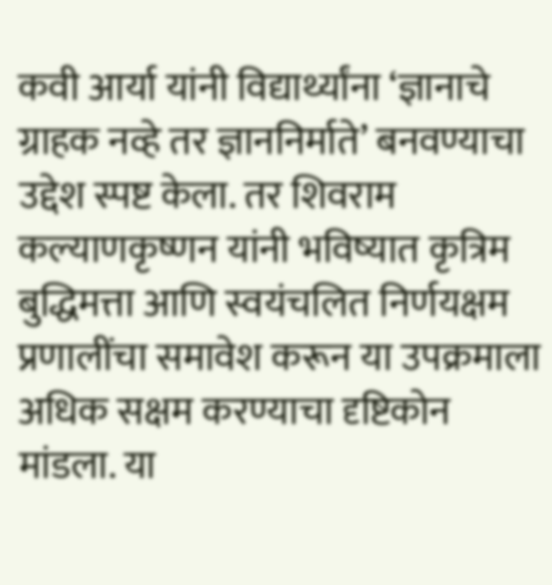कवी आर्या यांनी विद्यार्थ्यांना ‘ज्ञानाचे ग्राहक नव्हे तर ज्ञाननिर्माते’ बनवण्याचा उद्देश स्पष्ट केला. तर शिवराम कल्याणकृष्णन यांनी भविष्यात कृत्रिम बुद्धिमत्ता आणि स्वयंचलित निर्णयक्षम प्रणालींचा समावेश करून या उपक्रमाला अधिक सक्षम करण्याचा दृष्टिकोन मांडला. या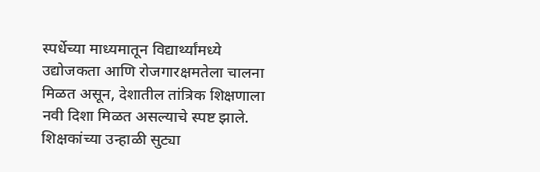स्पर्धेच्या माध्यमातून विद्यार्थ्यांमध्ये उद्योजकता आणि रोजगारक्षमतेला चालना मिळत असून, देशातील तांत्रिक शिक्षणाला नवी दिशा मिळत असल्याचे स्पष्ट झाले.
शिक्षकांच्या उन्हाळी सुट्या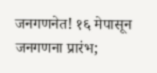जनगणनेत! १६ मेपासून जनगणना प्रारंभ;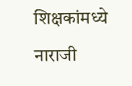शिक्षकांमध्ये नाराजी